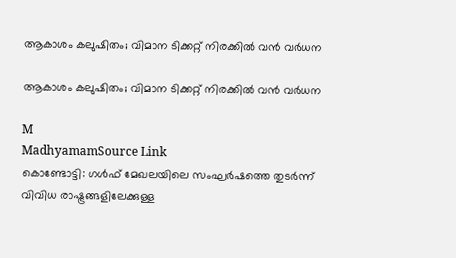ആകാശം കലുഷിതം; വിമാന ടിക്കറ്റ് നിരക്കിൽ വൻ വർധന

ആകാശം കലുഷിതം; വിമാന ടിക്കറ്റ് നിരക്കിൽ വൻ വർധന

M
MadhyamamSource Link
കൊണ്ടോട്ടി: ഗള്‍ഫ് മേഖലയിലെ സംഘര്‍ഷത്തെ തുടർന്ന് വിവിധ രാഷ്ട്രങ്ങളിലേക്കുള്ള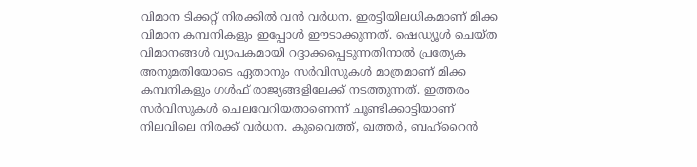വിമാന ടിക്കറ്റ് നിരക്കില്‍ വന്‍ വര്‍ധന. ഇരട്ടിയിലധികമാണ് മിക്ക വിമാന കമ്പനികളും ഇപ്പോൾ ഈടാക്കുന്നത്. ഷെഡ്യൂള്‍ ചെയ്ത വിമാനങ്ങള്‍ വ്യാപകമായി റദ്ദാക്കപ്പെടുന്നതിനാല്‍ പ്രത്യേക അനുമതിയോടെ ഏതാനും സർവിസുകള്‍ മാത്രമാണ് മിക്ക കമ്പനികളും ഗള്‍ഫ് രാജ്യങ്ങളിലേക്ക് നടത്തുന്നത്. ഇത്തരം സർവിസുകള്‍ ചെലവേറിയതാണെന്ന് ചൂണ്ടിക്കാട്ടിയാണ് നിലവിലെ നിരക്ക് വര്‍ധന. കുവൈത്ത്, ഖത്തര്‍, ബഹ്‌റൈന്‍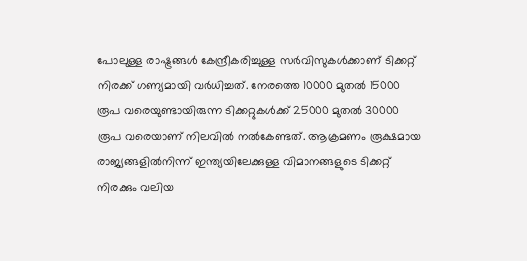പോലുള്ള രാഷ്ട്രങ്ങള്‍ കേന്ദ്രീകരിച്ചുള്ള സർവിസുകള്‍ക്കാണ് ടിക്കറ്റ് നിരക്ക് ഗണ്യമായി വര്‍ധിച്ചത്. നേരത്തെ 10000 മുതല്‍ 15000 രൂപ വരെയുണ്ടായിരുന്ന ടിക്കറ്റുകള്‍ക്ക് 25000 മുതല്‍ 30000 രൂപ വരെയാണ് നിലവില്‍ നല്‍കേണ്ടത്. ആക്രമണം രൂക്ഷമായ രാജ്യങ്ങളില്‍നിന്ന് ഇന്ത്യയിലേക്കുള്ള വിമാനങ്ങളുടെ ടിക്കറ്റ് നിരക്കും വലിയ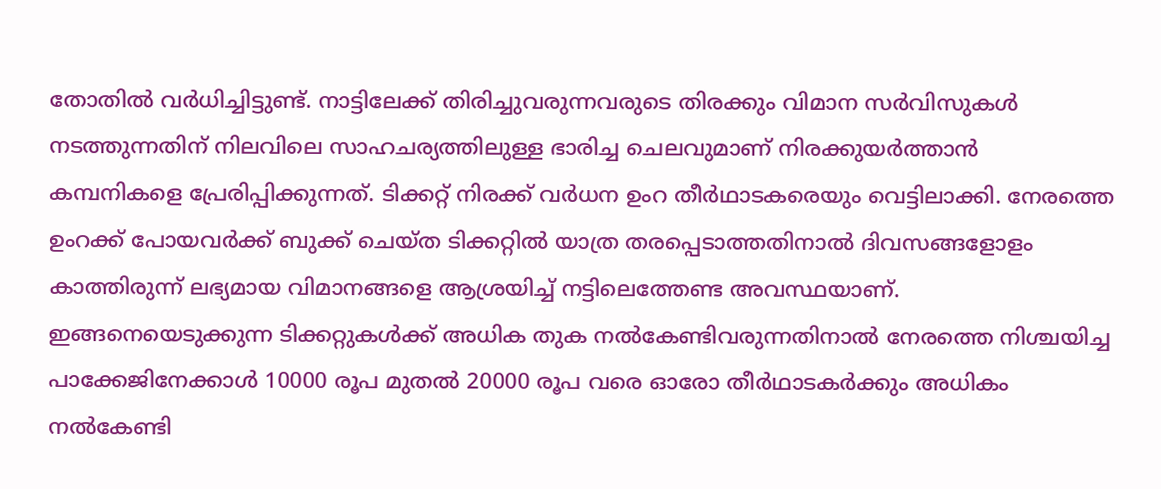തോതിൽ വര്‍ധിച്ചിട്ടുണ്ട്. നാട്ടിലേക്ക് തിരിച്ചുവരുന്നവരുടെ തിരക്കും വിമാന സർവിസുകള്‍ നടത്തുന്നതിന് നിലവിലെ സാഹചര്യത്തിലുള്ള ഭാരിച്ച ചെലവുമാണ് നിരക്കുയര്‍ത്താന്‍ കമ്പനികളെ പ്രേരിപ്പിക്കുന്നത്. ടിക്കറ്റ് നിരക്ക് വർധന ഉംറ തീര്‍ഥാടകരെയും വെട്ടിലാക്കി. നേരത്തെ ഉംറക്ക് പോയവര്‍ക്ക് ബുക്ക് ചെയ്ത ടിക്കറ്റില്‍ യാത്ര തരപ്പെടാത്തതിനാല്‍ ദിവസങ്ങളോളം കാത്തിരുന്ന് ലഭ്യമായ വിമാനങ്ങളെ ആശ്രയിച്ച് നട്ടിലെത്തേണ്ട അവസ്ഥയാണ്. ഇങ്ങനെയെടുക്കുന്ന ടിക്കറ്റുകള്‍ക്ക് അധിക തുക നല്‍കേണ്ടിവരുന്നതിനാല്‍ നേരത്തെ നിശ്ചയിച്ച പാക്കേജിനേക്കാള്‍ 10000 രൂപ മുതല്‍ 20000 രൂപ വരെ ഓരോ തീര്‍ഥാടകര്‍ക്കും അധികം നല്‍കേണ്ടി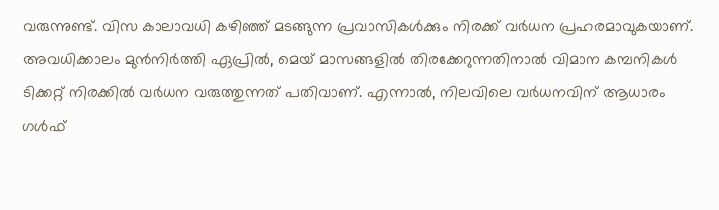വരുന്നുണ്ട്. വിസ കാലാവധി കഴിഞ്ഞ് മടങ്ങുന്ന പ്രവാസികള്‍ക്കും നിരക്ക് വര്‍ധന പ്രഹരമാവുകയാണ്. അവധിക്കാലം മുന്‍നിര്‍ത്തി ഏപ്രില്‍, മെയ് മാസങ്ങളില്‍ തിരക്കേറുന്നതിനാല്‍ വിമാന കമ്പനികള്‍ ടിക്കറ്റ് നിരക്കില്‍ വര്‍ധന വരുത്തുന്നത് പതിവാണ്. എന്നാല്‍, നിലവിലെ വര്‍ധനവിന് ആധാരം ഗള്‍ഫ്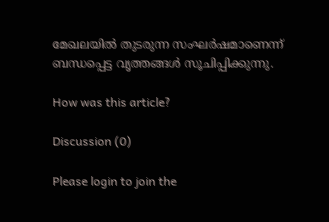മേഖലയില്‍ തുടരുന്ന സംഘര്‍ഷമാണെന്ന് ബന്ധപ്പെട്ട വൃത്തങ്ങള്‍ സൂചിപ്പിക്കുന്നു.

How was this article?

Discussion (0)

Please login to join the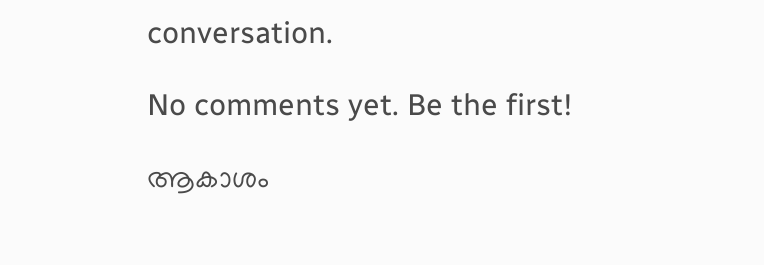conversation.

No comments yet. Be the first!

ആകാശം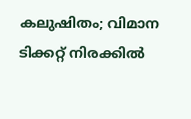കലുഷിതം; വിമാന ടിക്കറ്റ് നിരക്കിൽ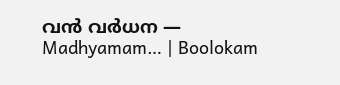വൻ വർധന — Madhyamam… | Boolokam